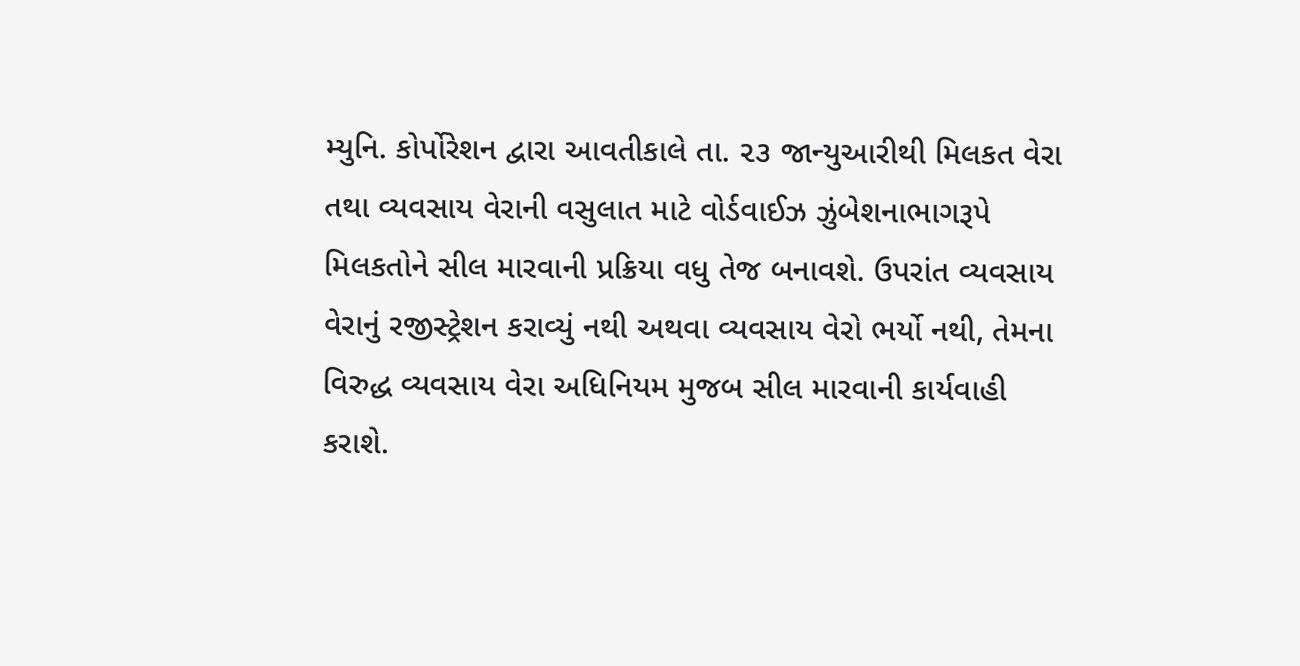મ્યુનિ. કોર્પોરેશન દ્વારા આવતીકાલે તા. ૨૩ જાન્યુઆરીથી મિલકત વેરા તથા વ્યવસાય વેરાની વસુલાત માટે વોર્ડવાઈઝ ઝુંબેશનાભાગરૂપે મિલકતોને સીલ મારવાની પ્રક્રિયા વધુ તેજ બનાવશે. ઉપરાંત વ્યવસાય વેરાનું રજીસ્ટ્રેશન કરાવ્યું નથી અથવા વ્યવસાય વેરો ભર્યો નથી, તેમના વિરુદ્ધ વ્યવસાય વેરા અધિનિયમ મુજબ સીલ મારવાની કાર્યવાહી કરાશે.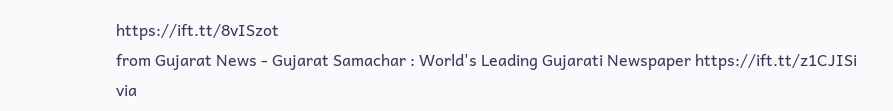https://ift.tt/8vISzot
from Gujarat News - Gujarat Samachar : World's Leading Gujarati Newspaper https://ift.tt/z1CJISi
via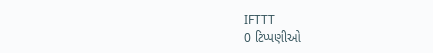IFTTT
0 ટિપ્પણીઓ